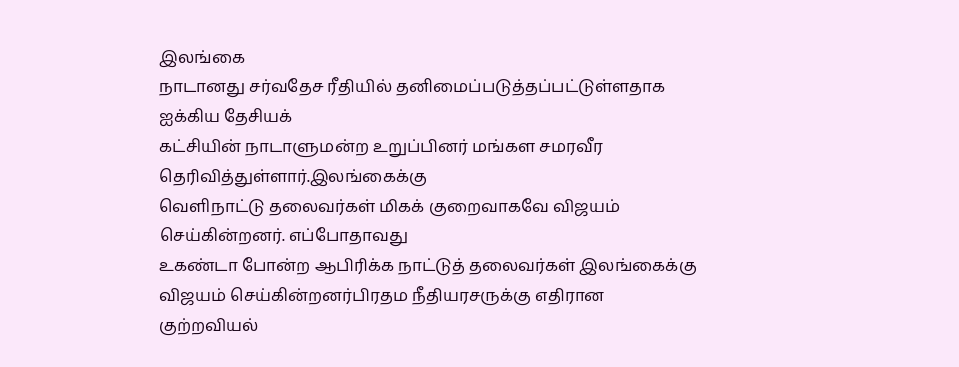இலங்கை
நாடானது சர்வதேச ரீதியில் தனிமைப்படுத்தப்பட்டுள்ளதாக ஐக்கிய தேசியக்
கட்சியின் நாடாளுமன்ற உறுப்பினர் மங்கள சமரவீர தெரிவித்துள்ளார்.இலங்கைக்கு
வெளிநாட்டு தலைவர்கள் மிகக் குறைவாகவே விஜயம் செய்கின்றனர். எப்போதாவது
உகண்டா போன்ற ஆபிரிக்க நாட்டுத் தலைவர்கள் இலங்கைக்கு விஜயம் செய்கின்றனர்பிரதம நீதியரசருக்கு எதிரான குற்றவியல்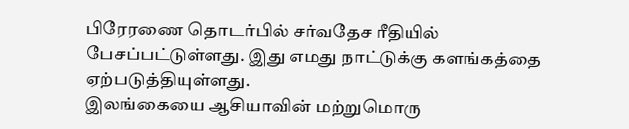பிரேரணை தொடர்பில் சர்வதேச ரீதியில் பேசப்பட்டுள்ளது. இது எமது நாட்டுக்கு களங்கத்தை ஏற்படுத்தியுள்ளது.
இலங்கையை ஆசியாவின் மற்றுமொரு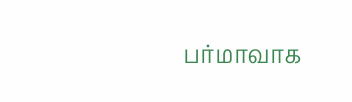பர்மாவாக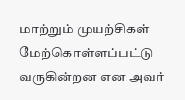மாற்றும் முயற்சிகள் மேற்கொள்ளப்பட்டு வருகின்றன என அவர்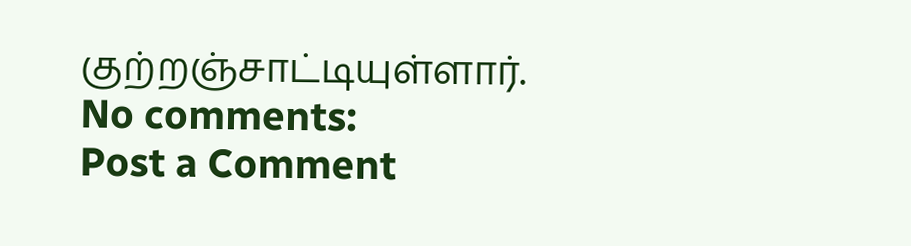குற்றஞ்சாட்டியுள்ளார்.
No comments:
Post a Comment